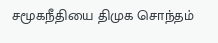சமூகநீதியை திமுக சொந்தம்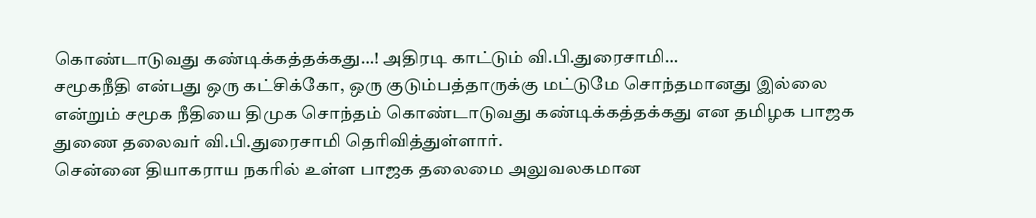கொண்டாடுவது கண்டிக்கத்தக்கது…! அதிரடி காட்டும் வி.பி.துரைசாமி…
சமூகநீதி என்பது ஒரு கட்சிக்கோ, ஒரு குடும்பத்தாருக்கு மட்டுமே சொந்தமானது இல்லை என்றும் சமூக நீதியை திமுக சொந்தம் கொண்டாடுவது கண்டிக்கத்தக்கது என தமிழக பாஜக துணை தலைவர் வி.பி.துரைசாமி தெரிவித்துள்ளார்.
சென்னை தியாகராய நகரில் உள்ள பாஜக தலைமை அலுவலகமான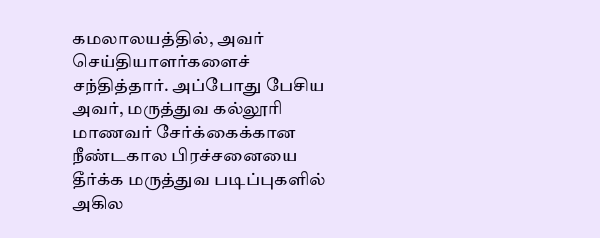கமலாலயத்தில், அவர் செய்தியாளர்களைச் சந்தித்தார். அப்போது பேசிய அவர், மருத்துவ கல்லூரி மாணவர் சேர்க்கைக்கான நீண்டகால பிரச்சனையை தீர்க்க மருத்துவ படிப்புகளில் அகில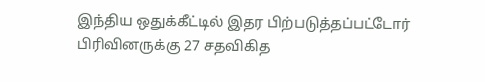இந்திய ஒதுக்கீட்டில் இதர பிற்படுத்தப்பட்டோர் பிரிவினருக்கு 27 சதவிகித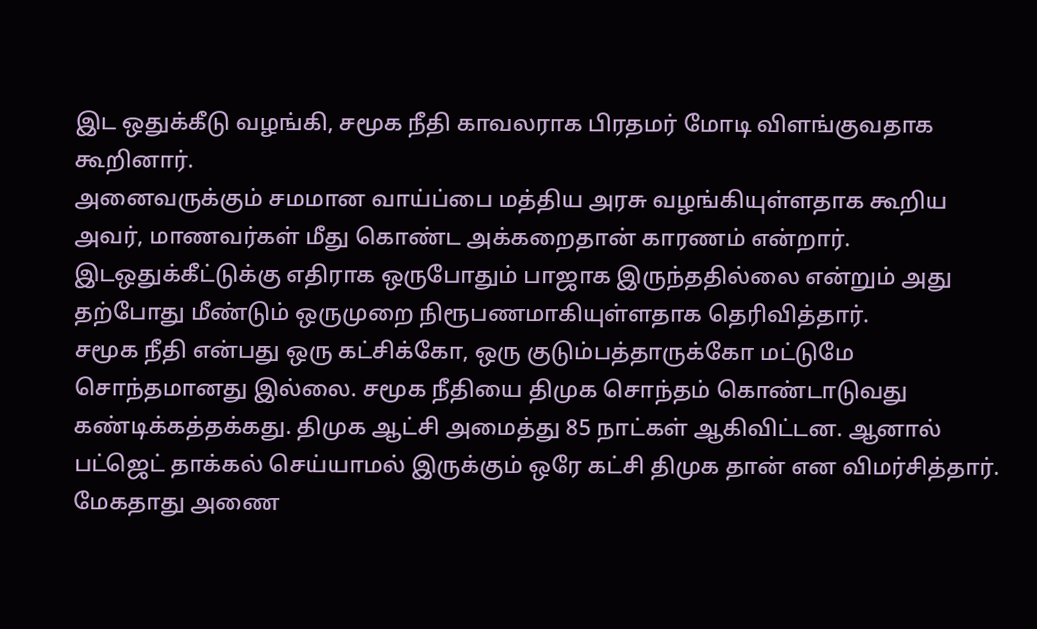இட ஒதுக்கீடு வழங்கி, சமூக நீதி காவலராக பிரதமர் மோடி விளங்குவதாக கூறினார்.
அனைவருக்கும் சமமான வாய்ப்பை மத்திய அரசு வழங்கியுள்ளதாக கூறிய அவர், மாணவர்கள் மீது கொண்ட அக்கறைதான் காரணம் என்றார். இடஒதுக்கீட்டுக்கு எதிராக ஒருபோதும் பாஜாக இருந்ததில்லை என்றும் அது தற்போது மீண்டும் ஒருமுறை நிரூபணமாகியுள்ளதாக தெரிவித்தார்.
சமூக நீதி என்பது ஒரு கட்சிக்கோ, ஒரு குடும்பத்தாருக்கோ மட்டுமே சொந்தமானது இல்லை. சமூக நீதியை திமுக சொந்தம் கொண்டாடுவது கண்டிக்கத்தக்கது. திமுக ஆட்சி அமைத்து 85 நாட்கள் ஆகிவிட்டன. ஆனால் பட்ஜெட் தாக்கல் செய்யாமல் இருக்கும் ஒரே கட்சி திமுக தான் என விமர்சித்தார். மேகதாது அணை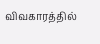விவகாரத்தில்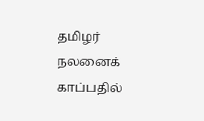தமிழர் நலனைக் காப்பதில்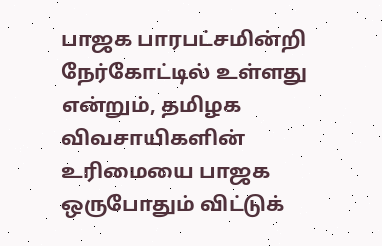பாஜக பாரபட்சமின்றி நேர்கோட்டில் உள்ளது என்றும், தமிழக விவசாயிகளின் உரிமையை பாஜக ஒருபோதும் விட்டுக்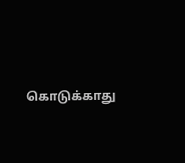கொடுக்காது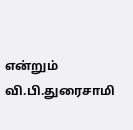என்றும் வி.பி.துரைசாமி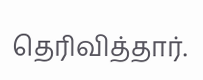தெரிவித்தார்.